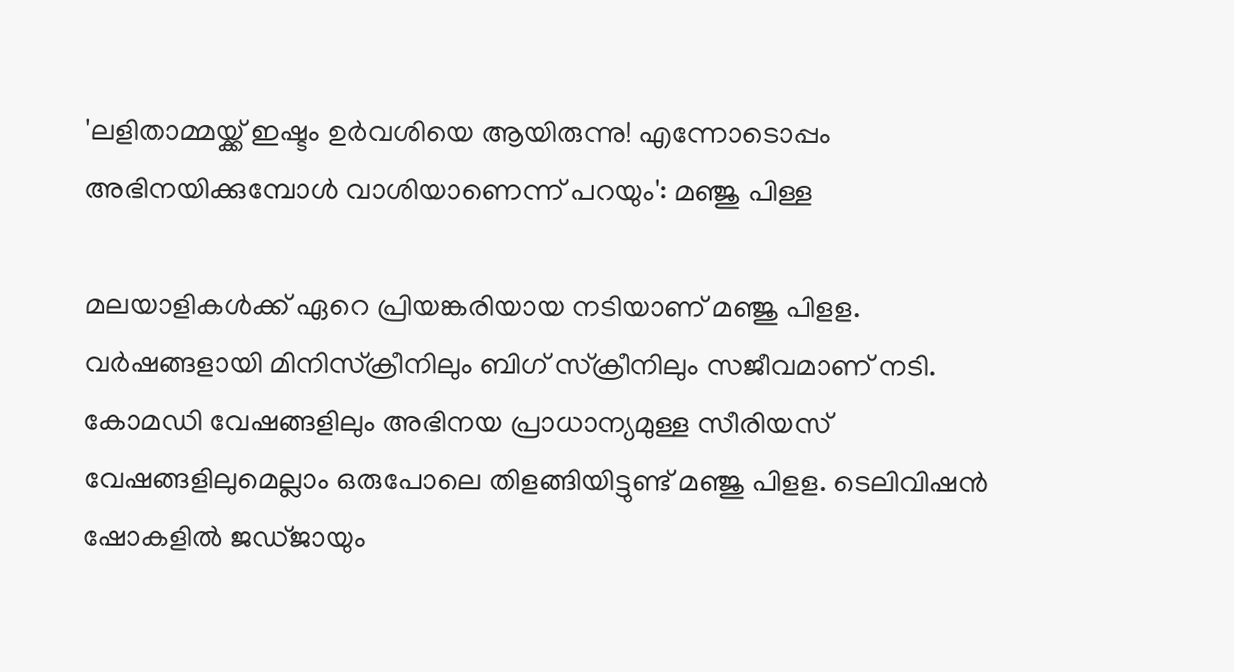'ലളിതാമ്മയ്ക്ക് ഇഷ്ടം ഉർവശിയെ ആയിരുന്നു! എന്നോടൊപ്പം അഭിനയിക്കുമ്പോൾ വാശിയാണെന്ന് പറയും': മഞ്ജു പിള്ള

മലയാളികൾക്ക് ഏറെ പ്രിയങ്കരിയായ നടിയാണ് മഞ്ജു പിളള. വർഷങ്ങളായി മിനിസ്‌ക്രീനിലും ബിഗ് സ്ക്രീനിലും സജീവമാണ് നടി. കോമഡി വേഷങ്ങളിലും അഭിനയ പ്രാധാന്യമുള്ള സീരിയസ് വേഷങ്ങളിലുമെല്ലാം ഒരുപോലെ തിളങ്ങിയിട്ടുണ്ട് മഞ്ജു പിളള. ടെലിവിഷൻ ഷോകളിൽ ജഡ്ജായും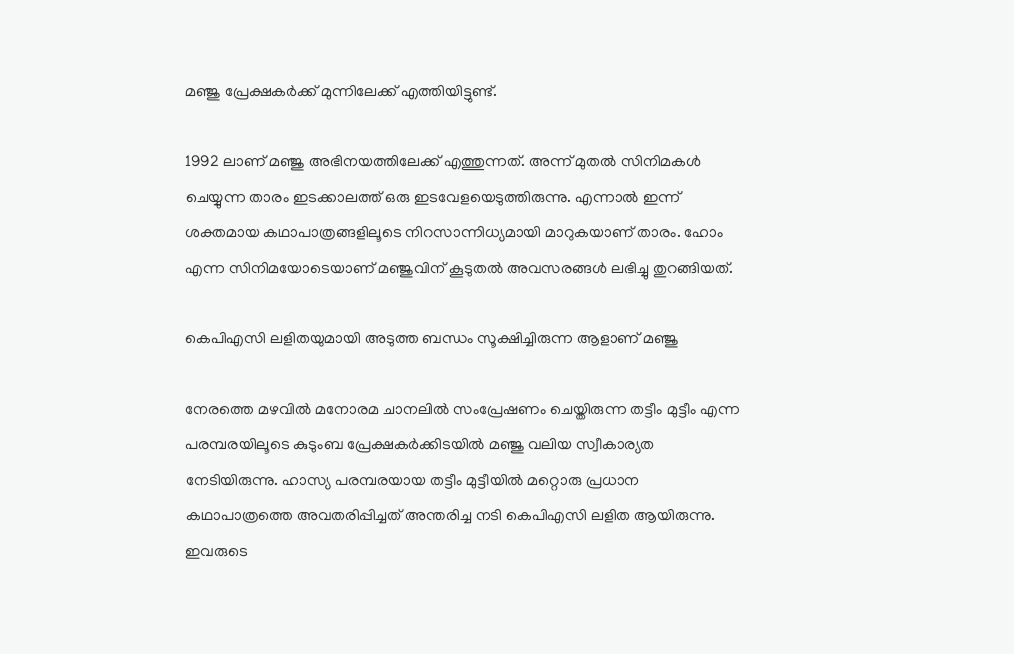മഞ്ജു പ്രേക്ഷകർക്ക് മുന്നിലേക്ക് എത്തിയിട്ടുണ്ട്.

1992 ലാണ് മഞ്ജു അഭിനയത്തിലേക്ക് എത്തുന്നത്. അന്ന് മുതൽ സിനിമകൾ ചെയ്യുന്ന താരം ഇടക്കാലത്ത് ഒരു ഇടവേളയെടുത്തിരുന്നു. എന്നാൽ ഇന്ന് ശക്തമായ കഥാപാത്രങ്ങളിലൂടെ നിറസാന്നിധ്യമായി മാറുകയാണ് താരം. ഹോം എന്ന സിനിമയോടെയാണ് മഞ്ജുവിന് കൂടുതൽ അവസരങ്ങൾ ലഭിച്ചു തുറങ്ങിയത്.

കെപിഎസി ലളിതയുമായി അടുത്ത ബന്ധം സൂക്ഷിച്ചിരുന്ന ആളാണ് മഞ്ജു

നേരത്തെ മഴവിൽ മനോരമ ചാനലിൽ സംപ്രേഷണം ചെയ്തിരുന്ന തട്ടീം മുട്ടീം എന്ന പരമ്പരയിലൂടെ കുടുംബ പ്രേക്ഷകർക്കിടയിൽ മഞ്ജു വലിയ സ്വീകാര്യത നേടിയിരുന്നു. ഹാസ്യ പരമ്പരയായ തട്ടീം മുട്ടീയിൽ മറ്റൊരു പ്രധാന കഥാപാത്രത്തെ അവതരിപ്പിച്ചത് അന്തരിച്ച നടി കെപിഎസി ലളിത ആയിരുന്നു. ഇവരുടെ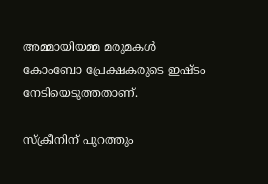അമ്മായിയമ്മ മരുമകൾ കോംബോ പ്രേക്ഷകരുടെ ഇഷ്ടം നേടിയെടുത്തതാണ്.

സ്ക്രീനിന് പുറത്തും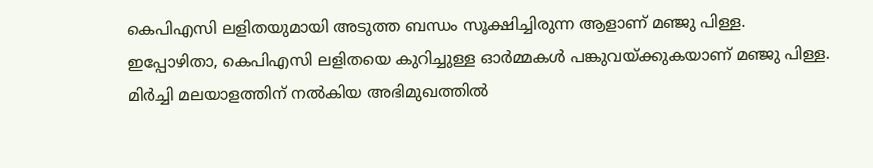കെപിഎസി ലളിതയുമായി അടുത്ത ബന്ധം സൂക്ഷിച്ചിരുന്ന ആളാണ് മഞ്ജു പിള്ള. ഇപ്പോഴിതാ, കെപിഎസി ലളിതയെ കുറിച്ചുള്ള ഓർമ്മകൾ പങ്കുവയ്ക്കുകയാണ് മഞ്ജു പിള്ള. മിർച്ചി മലയാളത്തിന് നൽകിയ അഭിമുഖത്തിൽ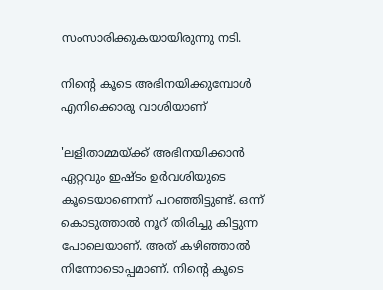സംസാരിക്കുകയായിരുന്നു നടി.

നിന്റെ കൂടെ അഭിനയിക്കുമ്പോൾ എനിക്കൊരു വാശിയാണ്

'ലളിതാമ്മയ്ക്ക് അഭിനയിക്കാൻ ഏറ്റവും ഇഷ്ടം ഉർവശിയുടെ കൂടെയാണെന്ന് പറഞ്ഞിട്ടുണ്ട്. ഒന്ന് കൊടുത്താൽ നൂറ് തിരിച്ചു കിട്ടുന്ന പോലെയാണ്. അത് കഴിഞ്ഞാൽ നിന്നോടൊപ്പമാണ്. നിന്റെ കൂടെ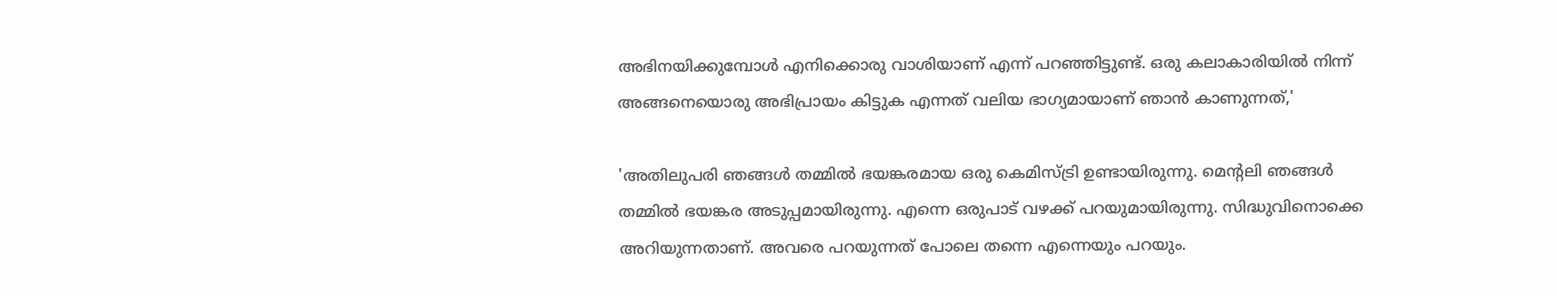അഭിനയിക്കുമ്പോൾ എനിക്കൊരു വാശിയാണ് എന്ന് പറഞ്ഞിട്ടുണ്ട്. ഒരു കലാകാരിയിൽ നിന്ന് അങ്ങനെയൊരു അഭിപ്രായം കിട്ടുക എന്നത് വലിയ ഭാഗ്യമായാണ് ഞാൻ കാണുന്നത്,'

'അതിലുപരി ഞങ്ങൾ തമ്മിൽ ഭയങ്കരമായ ഒരു കെമിസ്ട്രി ഉണ്ടായിരുന്നു. മെന്റലി ഞങ്ങൾ തമ്മിൽ ഭയങ്കര അടുപ്പമായിരുന്നു. എന്നെ ഒരുപാട് വഴക്ക് പറയുമായിരുന്നു. സിദ്ധുവിനൊക്കെ അറിയുന്നതാണ്. അവരെ പറയുന്നത് പോലെ തന്നെ എന്നെയും പറയും.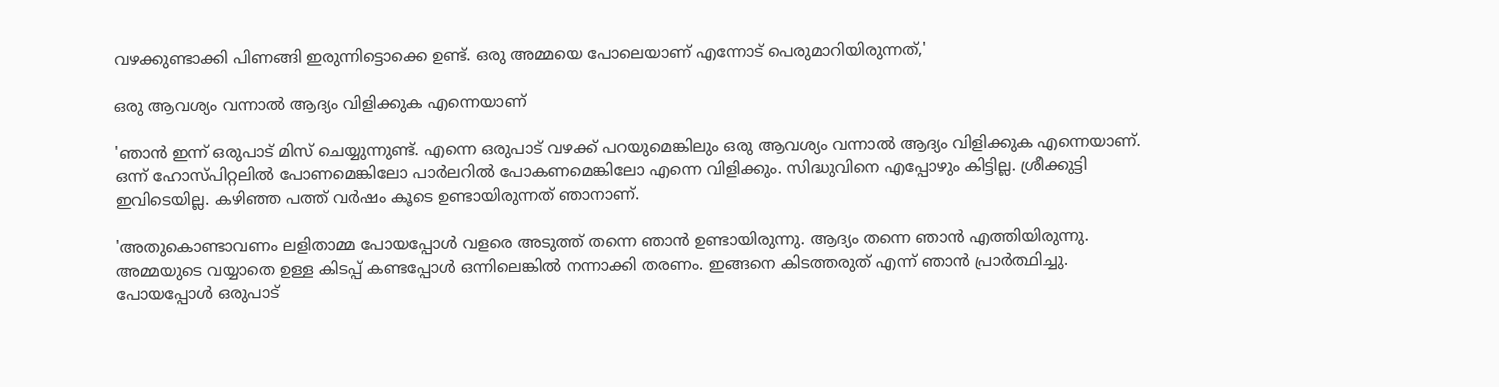വഴക്കുണ്ടാക്കി പിണങ്ങി ഇരുന്നിട്ടൊക്കെ ഉണ്ട്. ഒരു അമ്മയെ പോലെയാണ് എന്നോട് പെരുമാറിയിരുന്നത്,'

ഒരു ആവശ്യം വന്നാൽ ആദ്യം വിളിക്കുക എന്നെയാണ്

'ഞാൻ ഇന്ന് ഒരുപാട് മിസ് ചെയ്യുന്നുണ്ട്. എന്നെ ഒരുപാട് വഴക്ക് പറയുമെങ്കിലും ഒരു ആവശ്യം വന്നാൽ ആദ്യം വിളിക്കുക എന്നെയാണ്. ഒന്ന് ഹോസ്പിറ്റലിൽ പോണമെങ്കിലോ പാർലറിൽ പോകണമെങ്കിലോ എന്നെ വിളിക്കും. സിദ്ധുവിനെ എപ്പോഴും കിട്ടില്ല. ശ്രീക്കുട്ടി ഇവിടെയില്ല. കഴിഞ്ഞ പത്ത് വർഷം കൂടെ ഉണ്ടായിരുന്നത് ഞാനാണ്.

'അതുകൊണ്ടാവണം ലളിതാമ്മ പോയപ്പോൾ വളരെ അടുത്ത് തന്നെ ഞാൻ ഉണ്ടായിരുന്നു. ആദ്യം തന്നെ ഞാൻ എത്തിയിരുന്നു. അമ്മയുടെ വയ്യാതെ ഉള്ള കിടപ്പ് കണ്ടപ്പോൾ ഒന്നിലെങ്കിൽ നന്നാക്കി തരണം. ഇങ്ങനെ കിടത്തരുത് എന്ന് ഞാൻ പ്രാർത്ഥിച്ചു. പോയപ്പോൾ ഒരുപാട്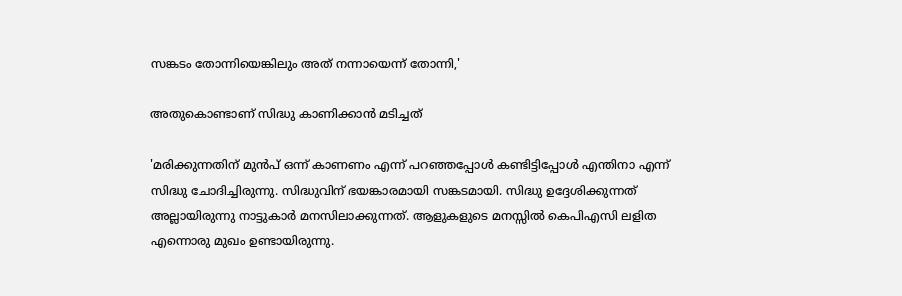സങ്കടം തോന്നിയെങ്കിലും അത് നന്നായെന്ന് തോന്നി,'

അതുകൊണ്ടാണ് സിദ്ധു കാണിക്കാൻ മടിച്ചത്

'മരിക്കുന്നതിന് മുൻപ് ഒന്ന് കാണണം എന്ന് പറഞ്ഞപ്പോൾ കണ്ടിട്ടിപ്പോൾ എന്തിനാ എന്ന് സിദ്ധു ചോദിച്ചിരുന്നു. സിദ്ധുവിന് ഭയങ്കാരമായി സങ്കടമായി. സിദ്ധു ഉദ്ദേശിക്കുന്നത് അല്ലായിരുന്നു നാട്ടുകാർ മനസിലാക്കുന്നത്. ആളുകളുടെ മനസ്സിൽ കെപിഎസി ലളിത എന്നൊരു മുഖം ഉണ്ടായിരുന്നു.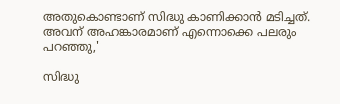അതുകൊണ്ടാണ് സിദ്ധു കാണിക്കാൻ മടിച്ചത്. അവന് അഹങ്കാരമാണ് എന്നൊക്കെ പലരും പറഞ്ഞു,'

സിദ്ധു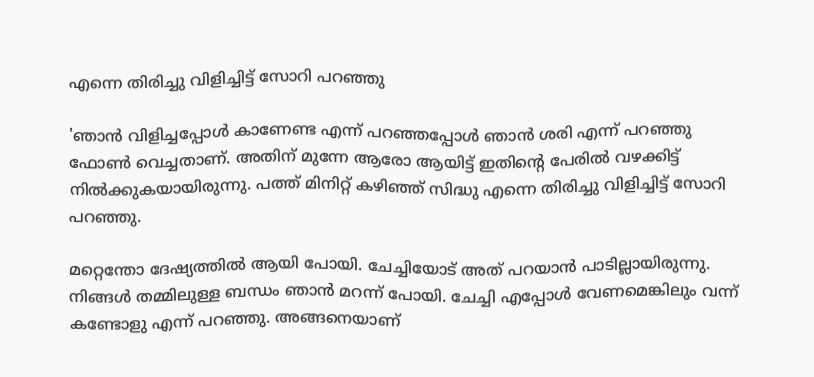എന്നെ തിരിച്ചു വിളിച്ചിട്ട് സോറി പറഞ്ഞു

'ഞാൻ വിളിച്ചപ്പോൾ കാണേണ്ട എന്ന് പറഞ്ഞപ്പോൾ ഞാൻ ശരി എന്ന് പറഞ്ഞു ഫോൺ വെച്ചതാണ്. അതിന് മുന്നേ ആരോ ആയിട്ട് ഇതിന്റെ പേരിൽ വഴക്കിട്ട് നിൽക്കുകയായിരുന്നു. പത്ത് മിനിറ്റ് കഴിഞ്ഞ് സിദ്ധു എന്നെ തിരിച്ചു വിളിച്ചിട്ട് സോറി പറഞ്ഞു.

മറ്റെന്തോ ദേഷ്യത്തിൽ ആയി പോയി. ചേച്ചിയോട് അത് പറയാൻ പാടില്ലായിരുന്നു. നിങ്ങൾ തമ്മിലുള്ള ബന്ധം ഞാൻ മറന്ന് പോയി. ചേച്ചി എപ്പോൾ വേണമെങ്കിലും വന്ന് കണ്ടോളു എന്ന് പറഞ്ഞു. അങ്ങനെയാണ്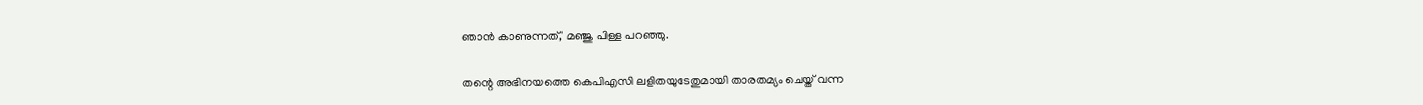ഞാൻ കാണുന്നത്,' മഞ്ജു പിള്ള പറഞ്ഞു.

തന്റെ അഭിനയത്തെ കെപിഎസി ലളിതയുടേതുമായി താരതമ്യം ചെയ്ത് വന്ന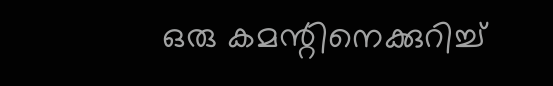ഒരു കമന്റിനെക്കുറിച്ച്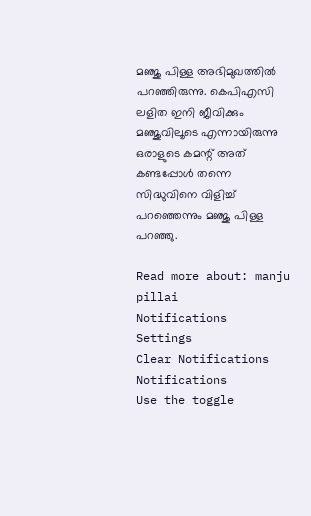മഞ്ജു പിള്ള അഭിമുഖത്തിൽ പറഞ്ഞിരുന്നു. കെപിഎസി ലളിത ഇനി ജീവിക്കും മഞ്ജുവിലൂടെ എന്നായിരുന്നു ഒരാളുടെ കമന്റ് അത് കണ്ടപ്പോൾ തന്നെ സിദ്ധുവിനെ വിളിച്ച് പറഞ്ഞെന്നും മഞ്ജു പിള്ള പറഞ്ഞു.

Read more about: manju pillai
Notifications
Settings
Clear Notifications
Notifications
Use the toggle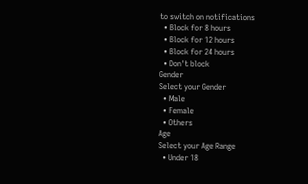to switch on notifications
  • Block for 8 hours
  • Block for 12 hours
  • Block for 24 hours
  • Don't block
Gender
Select your Gender
  • Male
  • Female
  • Others
Age
Select your Age Range
  • Under 18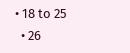• 18 to 25
  • 26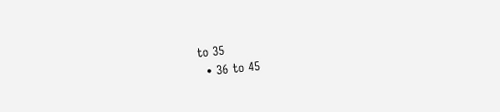to 35
  • 36 to 45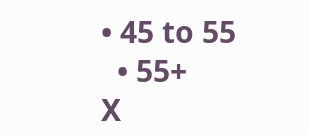• 45 to 55
  • 55+
X